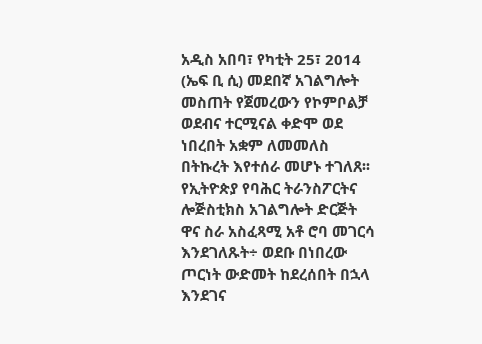አዲስ አበባ፣ የካቲት 25፣ 2014 (ኤፍ ቢ ሲ) መደበኛ አገልግሎት መስጠት የጀመረውን የኮምቦልቻ ወደብና ተርሚናል ቀድሞ ወደ ነበረበት አቋም ለመመለስ በትኩረት እየተሰራ መሆኑ ተገለጸ፡፡
የኢትዮጵያ የባሕር ትራንስፖርትና ሎጅስቲክስ አገልግሎት ድርጅት ዋና ስራ አስፈጻሚ አቶ ሮባ መገርሳ እንደገለጹት÷ ወደቡ በነበረው ጦርነት ውድመት ከደረሰበት በኋላ እንደገና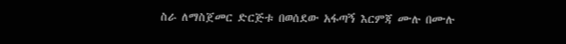ስራ ለማስጀመር ድርጅቱ በወሰደው አፋጣኝ እርምጃ ሙሉ በሙሉ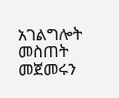አገልግሎት መስጠት መጀመሩን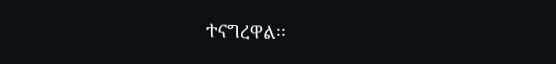ተናግረዋል፡፡